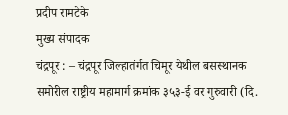प्रदीप रामटेके
मुख्य संपादक
चंद्रपूर : – चंद्रपूर जिल्हातंर्गत चिमूर येथील बसस्थानक समोरील राष्ट्रीय महामार्ग क्रमांक ३५३-ई वर गुरुवारी (दि.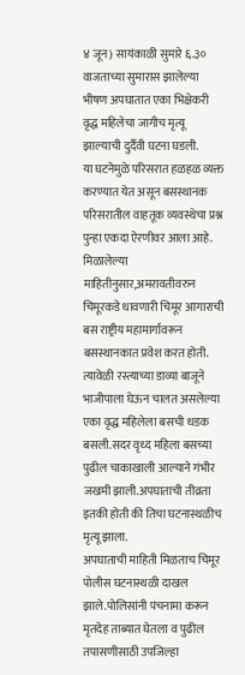४ जून) सायंकाळी सुमारे ६.३० वाजताच्या सुमारास झालेल्या भीषण अपघातात एका भिक्षेकरी वृद्ध महिलेचा जागीच मृत्यू झाल्याची दुर्दैवी घटना घडली.
या घटनेमुळे परिसरात हळहळ व्यक्त करण्यात येत असून बसस्थानक परिसरातील वाहतूक व्यवस्थेचा प्रश्न पुन्हा एकदा ऐरणीवर आला आहे.
मिळालेल्या माहितीनुसार,अमरावतीवरुन चिमूरकडे धावणारी चिमूर आगाराची बस राष्ट्रीय महामार्गावरून बसस्थानकात प्रवेश करत होती.
त्यावेळी रस्त्याच्या डाव्या बाजूने भाजीपाला घेऊन चालत असलेल्या एका वृद्ध महिलेला बसची धडक बसली.सदर वृध्द महिला बसच्या पुढील चाकाखाली आल्याने गंभीर जखमी झाली.अपघाताची तीव्रता इतकी होती की तिचा घटनास्थळीच मृत्यू झाला.
अपघाताची माहिती मिळताच चिमूर पोलीस घटनास्थळी दाखल झाले.पोलिसांनी पंचनामा करून मृतदेह ताब्यात घेतला व पुढील तपासणीसाठी उपजिल्हा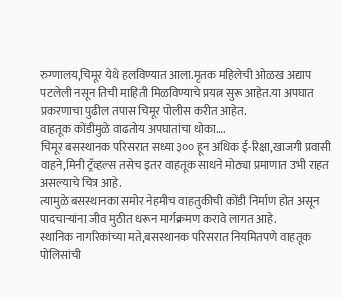रुग्णालय,चिमूर येथे हलविण्यात आला.मृतक महिलेची ओळख अद्याप पटलेली नसून तिची माहिती मिळविण्याचे प्रयत्न सुरू आहेत.या अपघात प्रकरणाचा पुढील तपास चिमूर पोलीस करीत आहेत.
वाहतूक कोंडीमुळे वाढतोय अपघातांचा धोका….
चिमूर बसस्थानक परिसरात सध्या ३०० हून अधिक ई-रिक्षा,खाजगी प्रवासी वाहने,मिनी ट्रॅव्हल्स तसेच इतर वाहतूक साधने मोठ्या प्रमाणात उभी राहत असल्याचे चित्र आहे.
त्यामुळे बसस्थानका समोर नेहमीच वाहतुकीची कोंडी निर्माण होत असून पादचाऱ्यांना जीव मुठीत धरून मार्गक्रमण करावे लागत आहे.
स्थानिक नागरिकांच्या मते,बसस्थानक परिसरात नियमितपणे वाहतूक पोलिसांची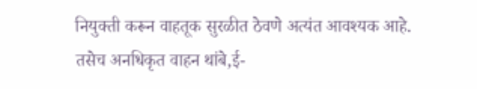नियुक्ती करून वाहतूक सुरळीत ठेवणे अत्यंत आवश्यक आहे.
तसेच अनधिकृत वाहन थांबे,ई-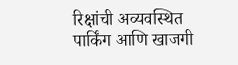रिक्षांची अव्यवस्थित पार्किंग आणि खाजगी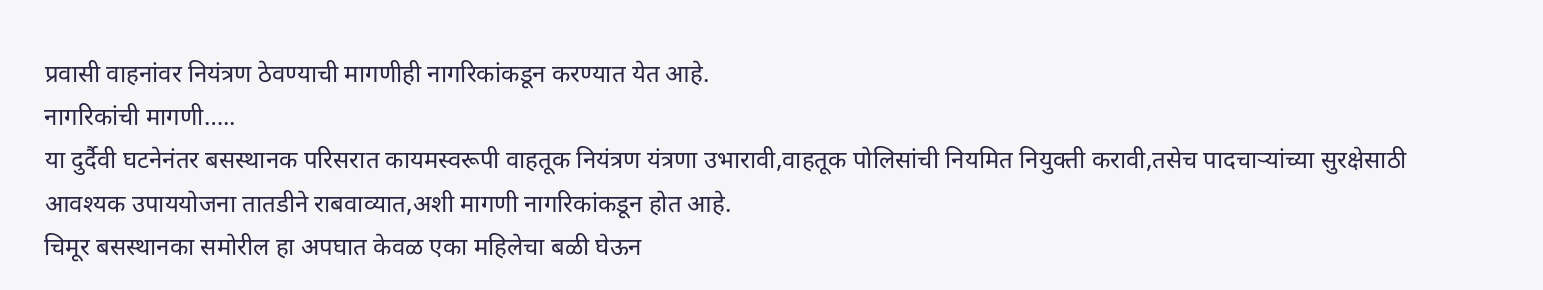प्रवासी वाहनांवर नियंत्रण ठेवण्याची मागणीही नागरिकांकडून करण्यात येत आहे.
नागरिकांची मागणी…..
या दुर्दैवी घटनेनंतर बसस्थानक परिसरात कायमस्वरूपी वाहतूक नियंत्रण यंत्रणा उभारावी,वाहतूक पोलिसांची नियमित नियुक्ती करावी,तसेच पादचाऱ्यांच्या सुरक्षेसाठी आवश्यक उपाययोजना तातडीने राबवाव्यात,अशी मागणी नागरिकांकडून होत आहे.
चिमूर बसस्थानका समोरील हा अपघात केवळ एका महिलेचा बळी घेऊन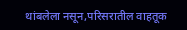थांबलेला नसून,परिसरातील वाहतूक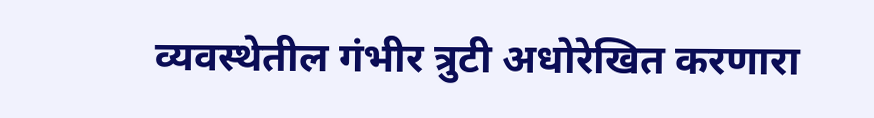व्यवस्थेतील गंभीर त्रुटी अधोरेखित करणारा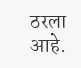ठरला आहे.